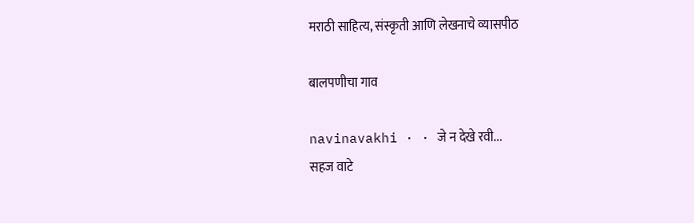मराठी साहित्य, संस्कृती आणि लेखनाचे व्यासपीठ

बालपणीचा गाव

navinavakhi · · जे न देखे रवी...
सहज वाटे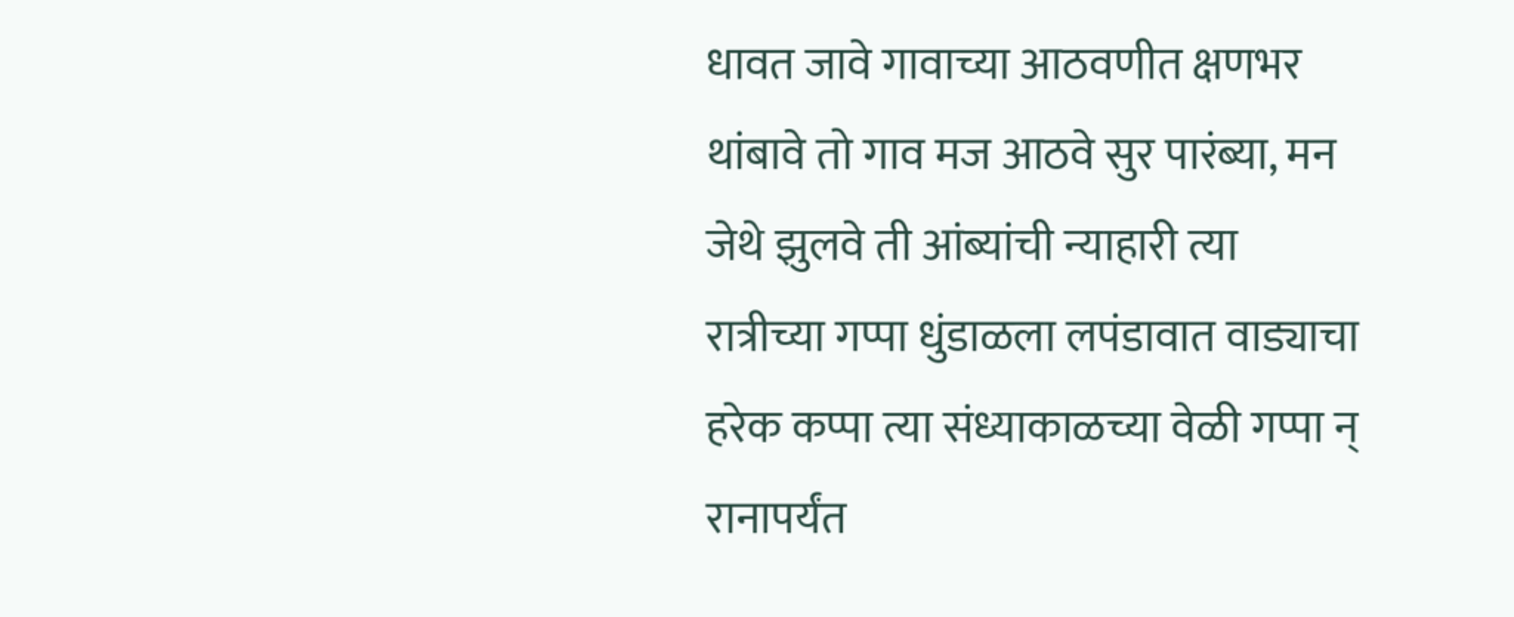धावत जावे गावाच्या आठवणीत क्षणभर थांबावे तो गाव मज आठवे सुर पारंब्या, मन जेथे झुलवे ती आंब्यांची न्याहारी त्या रात्रीच्या गप्पा धुंडाळला लपंडावात वाड्याचा हरेक कप्पा त्या संध्याकाळच्या वेळी गप्पा न् रानापर्यंत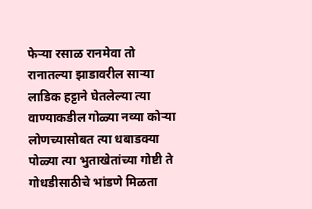फेऱ्या रसाळ रानमेवा तो रानातल्या झाडावरील साऱ्या लाडिक हट्टाने घेतलेल्या त्या वाण्याकडील गोळ्या नव्या कोऱ्या लोणच्यासोबत त्या धबाडक्या पोळ्या त्या भुताखेतांच्या गोष्टी ते गोधडीसाठीचे भांडणे मिळता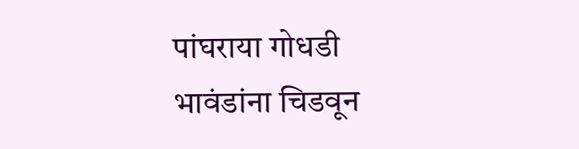पांघराया गोधडी भावंडांना चिडवून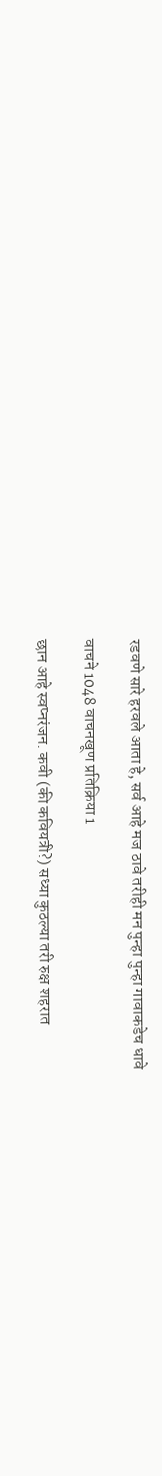रडवणे सारे हरवले आता हे, सर्व आहे मज ठावे तरीही मन पुन्हा पुन्हा गावाकडेच धावे

वाचने 1048 वाचनखूण प्रतिक्रिया 1

छान आहे स्वप्नरंजन. कवी (की कवियत्री?) सध्या कुठल्या तरी रुक्ष शहरात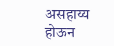असहाय्य होऊन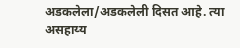अडकलेला/अडकलेली दिसत आहे. त्या असहाय्य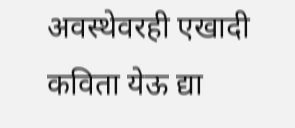अवस्थेवरही एखादी कविता येऊ द्या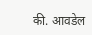की. आवडेल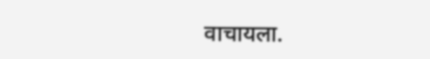वाचायला.